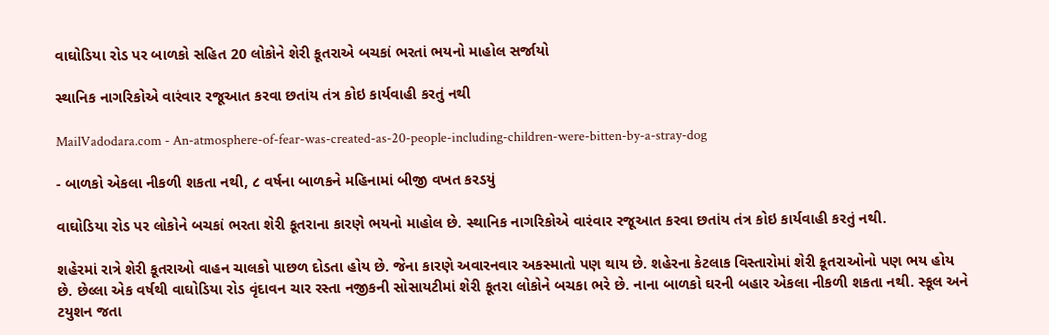વાઘોડિયા રોડ પર બાળકો સહિત 20 લોકોને શેરી કૂતરાએ બચકાં ભરતાં ભયનો માહોલ સર્જાયો

સ્થાનિક નાગરિકોએ વારંવાર રજૂઆત કરવા છતાંય તંત્ર કોઇ કાર્યવાહી કરતું નથી

MailVadodara.com - An-atmosphere-of-fear-was-created-as-20-people-including-children-were-bitten-by-a-stray-dog

- બાળકો એકલા નીકળી શકતા નથી, ૮ વર્ષના બાળકને મહિનામાં બીજી વખત કરડયું

વાઘોડિયા રોડ પર લોકોને બચકાં ભરતા શેરી કૂતરાના કારણે ભયનો માહોલ છે. સ્થાનિક નાગરિકોએ વારંવાર રજૂઆત કરવા છતાંય તંત્ર કોઇ કાર્યવાહી કરતું નથી.

શહેરમાં રાત્રે શેરી કૂતરાઓ વાહન ચાલકો પાછળ દોડતા હોય છે. જેના કારણે અવારનવાર અકસ્માતો પણ થાય છે. શહેરના કેટલાક વિસ્તારોમાં શેરી કૂતરાઓનો પણ ભય હોય છે. છેલ્લા એક વર્ષથી વાઘોડિયા રોડ વૃંદાવન ચાર રસ્તા નજીકની સોસાયટીમાં શેરી કૂતરા લોકોને બચકા ભરે છે. નાના બાળકો ઘરની બહાર એકલા નીકળી શકતા નથી. સ્કૂલ અને ટયુશન જતા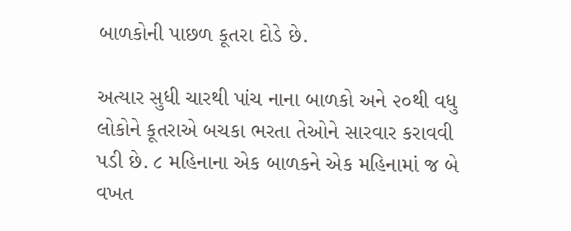બાળકોની પાછળ કૂતરા દોડે છે.

અત્યાર સુધી ચારથી પાંચ નાના બાળકો અને ૨૦થી વધુ લોકોને કૂતરાએ બચકા ભરતા તેઓને સારવાર કરાવવી પડી છે. ૮ મહિનાના એક બાળકને એક મહિનામાં જ બે વખત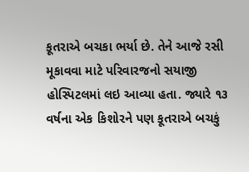કૂતરાએ બચકા ભર્યા છે. તેને આજે રસી મૂકાવવા માટે પરિવારજનો સયાજી હોસ્પિટલમાં લઇ આવ્યા હતા. જ્યારે ૧૩ વર્ષના એક કિશોરને પણ કૂતરાએ બચકું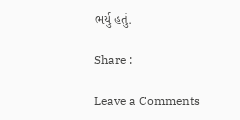ભર્યુ હતું.

Share :

Leave a Comments